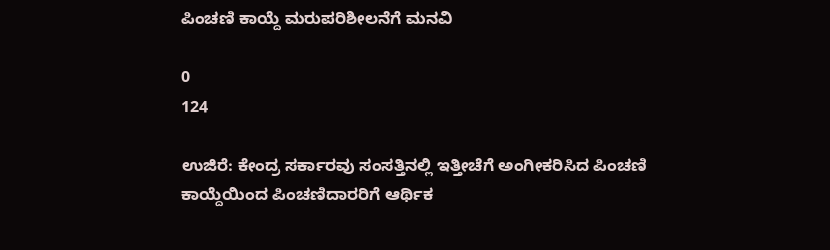ಪಿಂಚಣಿ ಕಾಯ್ದೆ ಮರುಪರಿಶೀಲನೆಗೆ ಮನವಿ

0
124

ಉಜಿರೆ: ಕೇಂದ್ರ ಸರ್ಕಾರವು ಸಂಸತ್ತಿನಲ್ಲಿ ಇತ್ತೀಚೆಗೆ ಅಂಗೀಕರಿಸಿದ ಪಿಂಚಣಿ ಕಾಯ್ದೆಯಿಂದ ಪಿಂಚಣಿದಾರರಿಗೆ ಆರ್ಥಿಕ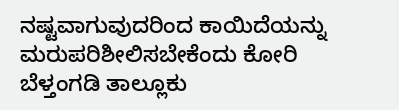ನಷ್ಟವಾಗುವುದರಿಂದ ಕಾಯಿದೆಯನ್ನು ಮರುಪರಿಶೀಲಿಸಬೇಕೆಂದು ಕೋರಿ ಬೆಳ್ತಂಗಡಿ ತಾಲ್ಲೂಕು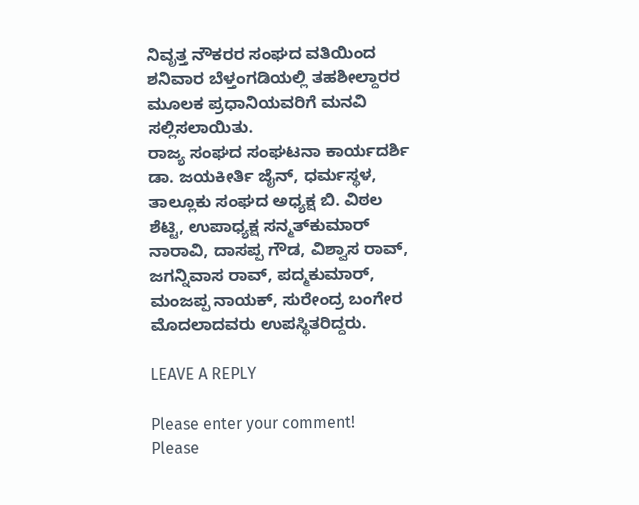ನಿವೃತ್ತ ನೌಕರರ ಸಂಘದ ವತಿಯಿಂದ ಶನಿವಾರ ಬೆಳ್ತಂಗಡಿಯಲ್ಲಿ ತಹಶೀಲ್ದಾರರ ಮೂಲಕ ಪ್ರಧಾನಿಯವರಿಗೆ ಮನವಿ ಸಲ್ಲಿಸಲಾಯಿತು.
ರಾಜ್ಯ ಸಂಘದ ಸಂಘಟನಾ ಕಾರ್ಯದರ್ಶಿ ಡಾ. ಜಯಕೀರ್ತಿ ಜೈನ್, ಧರ್ಮಸ್ಥಳ, ತಾಲ್ಲೂಕು ಸಂಘದ ಅಧ್ಯಕ್ಷ ಬಿ. ವಿಠಲ ಶೆಟ್ಟಿ, ಉಪಾಧ್ಯಕ್ಷ ಸನ್ಮತ್‌ಕುಮಾರ್ ನಾರಾವಿ, ದಾಸಪ್ಪ ಗೌಡ, ವಿಶ್ವಾಸ ರಾವ್, ಜಗನ್ನಿವಾಸ ರಾವ್, ಪದ್ಮಕುಮಾರ್, ಮಂಜಪ್ಪ ನಾಯಕ್, ಸುರೇಂದ್ರ ಬಂಗೇರ ಮೊದಲಾದವರು ಉಪಸ್ಥಿತರಿದ್ದರು.

LEAVE A REPLY

Please enter your comment!
Please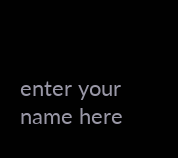enter your name here